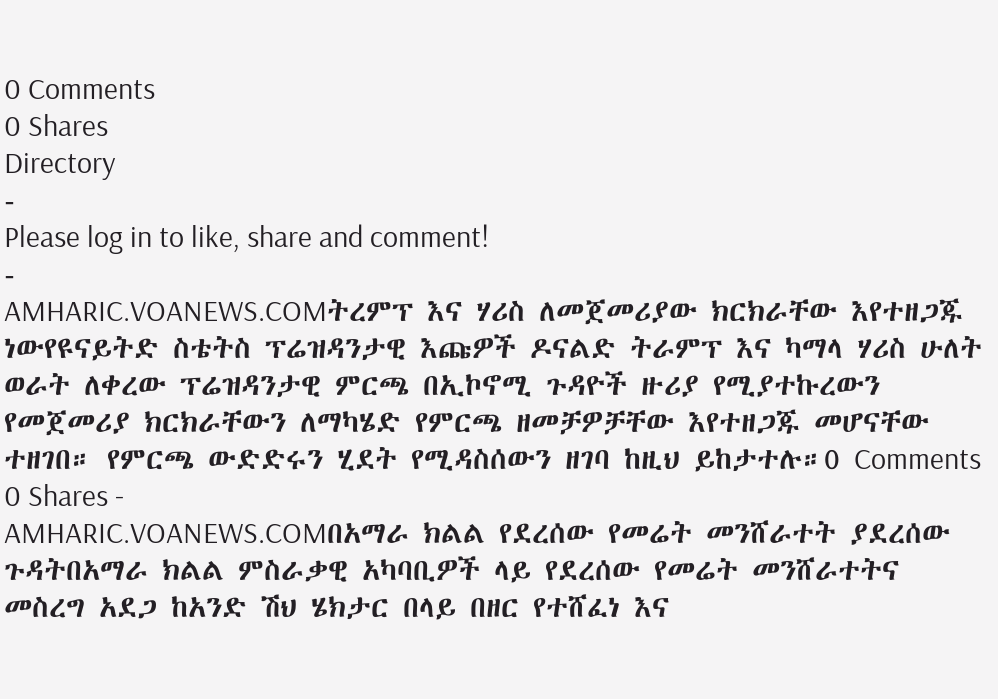0 Comments
0 Shares
Directory
-
Please log in to like, share and comment!
-
AMHARIC.VOANEWS.COMትረምፕ እና ሃሪስ ለመጀመሪያው ክርክራቸው እየተዘጋጁ ነውየዩናይትድ ስቴትስ ፕሬዝዳንታዊ እጩዎች ዶናልድ ትራምፕ እና ካማላ ሃሪስ ሁለት ወራት ለቀረው ፕሬዝዳንታዊ ምርጫ በኢኮኖሚ ጉዳዮች ዙሪያ የሚያተኩረውን የመጀመሪያ ክርክራቸውን ለማካሄድ የምርጫ ዘመቻዎቻቸው እየተዘጋጁ መሆናቸው ተዘገበ። የምርጫ ውድድሩን ሂደት የሚዳስሰውን ዘገባ ከዚህ ይከታተሉ።0 Comments 0 Shares -
AMHARIC.VOANEWS.COMበአማራ ክልል የደረሰው የመሬት መንሸራተት ያደረሰው ጉዳትበአማራ ክልል ምስራቃዊ አካባቢዎች ላይ የደረሰው የመሬት መንሸራተትና መስረግ አደጋ ከአንድ ሽህ ሄክታር በላይ በዘር የተሸፈነ እና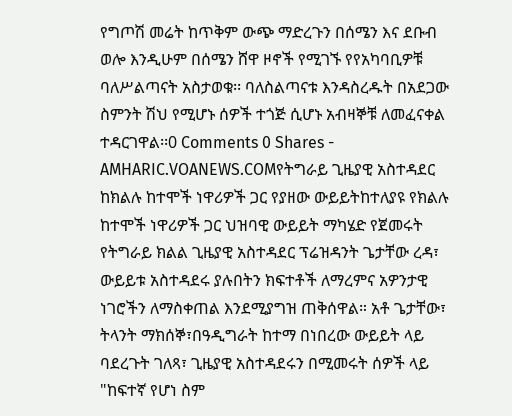የግጦሽ መሬት ከጥቅም ውጭ ማድረጉን በሰሜን እና ደቡብ ወሎ እንዲሁም በሰሜን ሸዋ ዞኖች የሚገኙ የየአካባቢዎቹ ባለሥልጣናት አስታወቁ፡፡ ባለስልጣናቱ እንዳስረዱት በአደጋው ስምንት ሽህ የሚሆኑ ሰዎች ተጎጅ ሲሆኑ አብዛኞቹ ለመፈናቀል ተዳርገዋል፡፡0 Comments 0 Shares -
AMHARIC.VOANEWS.COMየትግራይ ጊዜያዊ አስተዳደር ከክልሉ ከተሞች ነዋሪዎች ጋር የያዘው ውይይትከተለያዩ የክልሉ ከተሞች ነዋሪዎች ጋር ህዝባዊ ውይይት ማካሄድ የጀመሩት የትግራይ ክልል ጊዜያዊ አስተዳደር ፕሬዝዳንት ጌታቸው ረዳ፣ ውይይቱ አስተዳደሩ ያሉበትን ክፍተቶች ለማረምና አዎንታዊ ነገሮችን ለማስቀጠል እንደሚያግዝ ጠቅሰዋል። አቶ ጌታቸው፣ ትላንት ማክሰኞ፣በዓዲግራት ከተማ በነበረው ውይይት ላይ ባደረጉት ገለጻ፣ ጊዜያዊ አስተዳደሩን በሚመሩት ሰዎች ላይ "ከፍተኛ የሆነ ስም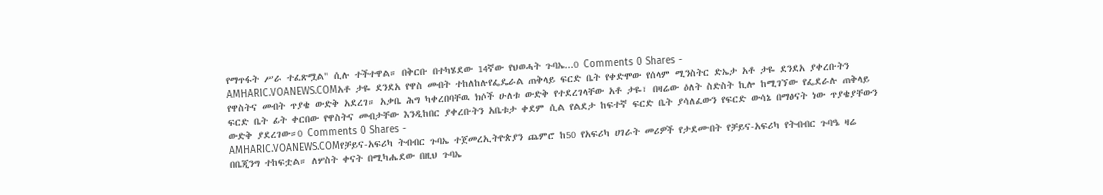የማጥፋት ሥራ ተፈጽሟል" ሲሉ ተችተዋል። በቅርቡ በተካሄደው 14ኛው የህወሓት ጉባኤ...0 Comments 0 Shares -
AMHARIC.VOANEWS.COMአቶ ታዬ ደንደአ የዋስ መብት ተከለከሉየፌዴራል ጠቅላይ ፍርድ ቤት የቀድሞው የሰላም ሚንስትር ድኤታ አቶ ታዬ ደንደአ ያቀረቡትን የዋስትና መብት ጥያቄ ውድቅ አደረገ። አቃቤ ሕግ ካቀረበባቸዉ ክሶች ሁለቱ ውድቅ የተደረገላቸው አቶ ታዬ፣ በዛሬው ዕለት ስድስት ኪሎ ከሚገኘው የፌደራሉ ጠቅላይ ፍርድ ቤት ፊት ቀርበው የዋስትና መብታቸው እንዲከበር ያቀረቡትን አቤቱታ ቀደም ሲል የልደታ ከፍተኛ ፍርድ ቤት ያሳለፈውን የፍርድ ውሳኔ በማፅናት ነው ጥያቄያቸውን ውድቅ ያደረገው።0 Comments 0 Shares -
AMHARIC.VOANEWS.COMየቻይና-አፍሪካ ትብብር ጉባኤ ተጀመረኢትዮጵያን ጨምሮ ከ50 የአፍሪካ ሀገራት መሪዎች የታደሙበት የቻይና-አፍሪካ የትብብር ጉባዔ ዛሬ በቤጂንግ ተከፍቷል። ለሦስት ቀናት በሚካሔደው በዚህ ጉባኤ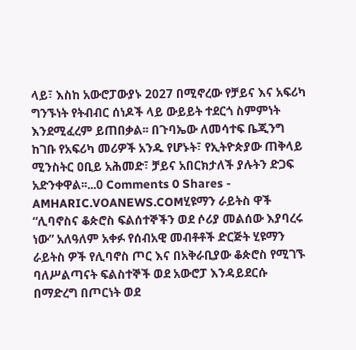ላይ፣ እስከ አውሮፓውያኑ 2027 በሚኖረው የቻይና እና አፍሪካ ግንኙነት የትብብር ሰነዶች ላይ ውይይት ተደርጎ ስምምነት እንደሚፈረም ይጠበቃል፡፡ በጉባኤው ለመሳተፍ ቤጂንግ ከገቡ የአፍሪካ መሪዎች አንዱ የሆኑት፣ የኢትዮጵያው ጠቅላይ ሚንስትር ዐቢይ አሕመድ፣ ቻይና አበርክታለች ያሉትን ድጋፍ አድንቀዋል፡፡...0 Comments 0 Shares -
AMHARIC.VOANEWS.COMሂዩማን ራይትስ ዋች “ሊባኖስና ቆጵሮስ ፍልሰተኞችን ወደ ሶሪያ መልሰው እያባረሩ ነው” አለዓለም አቀፉ የሰብአዊ መብቶቶች ድርጅት ሂዩማን ራይትስ ዎች የሊባኖስ ጦር እና በአቅራቢያው ቆጵሮስ የሚገኙ ባለሥልጣናት ፍልስተኞች ወደ አውሮፓ እንዳይደርሱ በማድረግ በጦርነት ወደ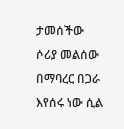ታመሰችው ሶሪያ መልሰው በማባረር በጋራ እየሰሩ ነው ሲል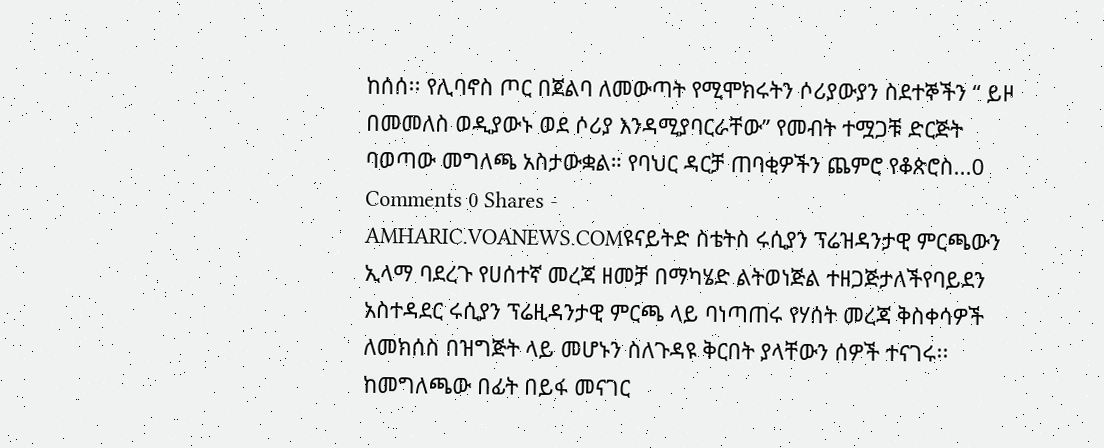ከሰሰ፡፡ የሊባኖስ ጦር በጀልባ ለመውጣት የሚሞክሩትን ሶሪያውያን ስደተኞችን “ ይዞ በመመለስ ወዲያውኑ ወደ ሶሪያ እንዳሚያባርራቸው” የመብት ተሟጋቹ ድርጅት ባወጣው መግለጫ አስታውቋል። የባህር ዳርቻ ጠባቂዎችን ጨምሮ የቆጵሮስ...0 Comments 0 Shares -
AMHARIC.VOANEWS.COMዩናይትድ ስቴትስ ሩሲያን ፕሬዝዳንታዊ ምርጫውን ኢላማ ባደረጉ የሀሰተኛ መረጃ ዘመቻ በማካሄድ ልትወነጅል ተዘጋጅታለችየባይደን አስተዳደር ሩሲያን ፕሬዚዳንታዊ ምርጫ ላይ ባነጣጠሩ የሃሰት መረጃ ቅስቀሳዎች ለመክሰስ በዝግጅት ላይ መሆኑን ስለጉዳዩ ቅርበት ያላቸውን ሰዎች ተናገሩ፡፡ ከመግለጫው በፊት በይፋ መናገር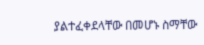ያልተፈቀደላቸው በመሆኑ ስማቸው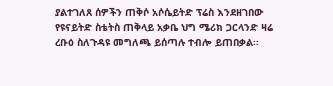ያልተገለጸ ሰዎችን ጠቅሶ አሶሴይትድ ፕሬስ እንደዘገበው የዩናይትድ ስቴትስ ጠቅላይ አቃቤ ህግ ሜሪክ ጋርላንድ ዛሬ ረቡዕ ስለጉዳዩ መግለጫ ይሰጣሉ ተብሎ ይጠበቃል፡፡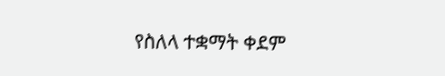የስለላ ተቋማት ቀደም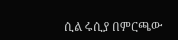ሲል ሩሲያ በምርጫው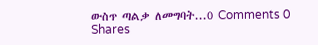ውስጥ ጣልቃ ለመግባት...0 Comments 0 Shares